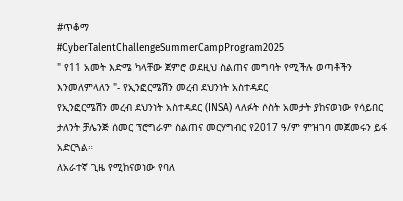#ጥቆማ
#CyberTalentChallengeSummerCampProgram2025
" የ11 አመት እድሜ ካላቸው ጀምሮ ወደዚህ ስልጠና መግባት የሚችሉ ወጣቶችን እንመለምላለን "- የኢንፎርሜሽን መረብ ደህንነት አስተዳደር
የኢንፎርሜሽን መረብ ደህንነት አስተዳደር (INSA) ላለፉት ሶስት አመታት ያከናወነው የሳይበር ታለንት ቻሌንጅ ሰመር ፕሮግራም ስልጠና መርሃግብር የ2017 ዓ/ም ምዝገባ መጀመሩን ይፋ አድርጓል።
ለአራተኛ ጊዜ የሚከናወነው የባለ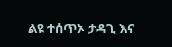ልዩ ተሰጥኦ ታዳጊ እና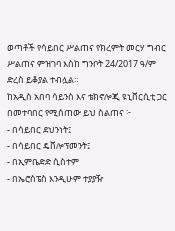ወጣቶች የሳይበር ሥልጠና የክረምት መርሃ ግብር ሥልጠና ምዝገባ እስከ ግንቦት 24/2017 ዓ/ም ድረስ ይቆያል ተብሏል።
ከአዲስ አበባ ሳይንስ እና ቴክኖሎጂ ዩኒቨርሲቲ ጋር በመተባበር የሚሰጠው ይህ ስልጠና ፦
- በሳይበር ደህንነት፤
- በሳይበር ዴቨሎፕመንት፤
- በኢምቤድድ ሲስተም
- በኤሮስፔስ እንዲሁም ተያያዥ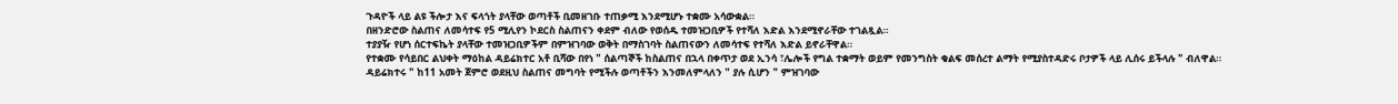ጉዳዮች ላይ ልዩ ችሎታ እና ፍላጎት ያላቸው ወጣቶች ቢመዘገቡ ተጠቃሚ እንደሚሆኑ ተቋሙ አሳውቋል።
በዘንድሮው ስልጠና ለመሳተፍ የ5 ሚሊየን ኮደርስ ስልጠናን ቀደም ብለው የወሰዱ ተመዝጋቢዎች የተሻለ እድል እንደሚኖራቸው ተገልጿል።
ተያያዥ የሆነ ሰርተፍኬት ያላቸው ተመዝጋቢዎችም በምዝገባው ወቅት በማስገባት ስልጠናውን ለመሳተፍ የተሻለ እድል ይኖራቸዋል።
የተቋሙ የሳይበር ልህቀት ማዕከል ዳይሬክተር አቶ ቢሻው በየነ " ሰልጣኞች ከስልጠና በኋላ በቀጥታ ወደ ኢንሳ ፣ሌሎች የግል ተቋማት ወይም የመንግስት ቁልፍ መሰረተ ልማት የሚያስተዳድሩ ቦታዎች ላይ ሊሰሩ ይችላሉ " ብለዋል።
ዳይሬክተሩ " ከ11 አመት ጀምሮ ወደዚህ ስልጠና መግባት የሚችሉ ወጣቶችን እንመለምላለን " ያሉ ሲሆን " ምዝገባው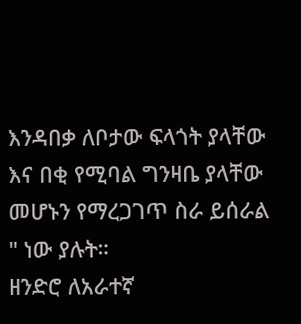እንዳበቃ ለቦታው ፍላጎት ያላቸው እና በቂ የሚባል ግንዛቤ ያላቸው መሆኑን የማረጋገጥ ስራ ይሰራል " ነው ያሉት።
ዘንድሮ ለአራተኛ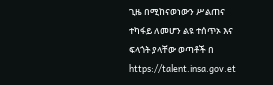ጊዜ በሚከናወነውን ሥልጠና ተካፋይ ለመሆን ልዩ ተሰጥኦ እና ፍላጎት ያላቸው ወጣቶች በ
https://talent.insa.gov.et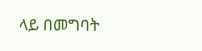ላይ በመግባት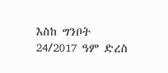እስከ ግንቦት 24/2017 ዓም ድረስ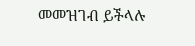መመዝገብ ይችላሉ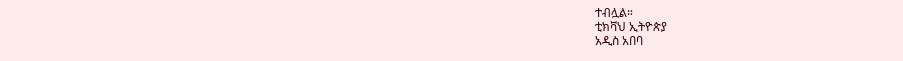ተብሏል።
ቲክቫህ ኢትዮጵያ
አዲስ አበባ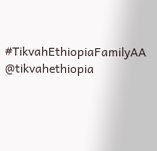#TikvahEthiopiaFamilyAA
@tikvahethiopia